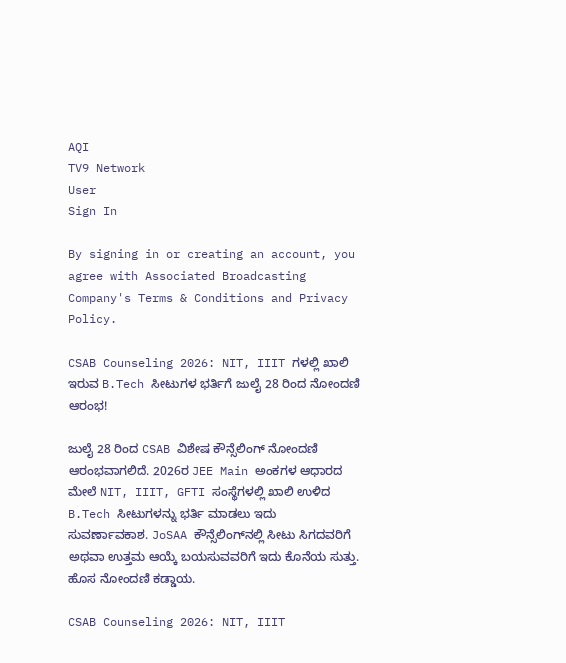AQI
TV9 Network
User
Sign In

By signing in or creating an account, you agree with Associated Broadcasting Company's Terms & Conditions and Privacy Policy.

CSAB Counseling 2026: NIT, IIIT ಗಳಲ್ಲಿ ಖಾಲಿ ಇರುವ B.Tech ಸೀಟುಗಳ ಭರ್ತಿಗೆ ಜುಲೈ 28 ರಿಂದ ನೋಂದಣಿ ಆರಂಭ!

ಜುಲೈ 28 ರಿಂದ CSAB ವಿಶೇಷ ಕೌನ್ಸೆಲಿಂಗ್ ನೋಂದಣಿ ಆರಂಭವಾಗಲಿದೆ. 2026ರ JEE Main ಅಂಕಗಳ ಆಧಾರದ ಮೇಲೆ NIT, IIIT, GFTI ಸಂಸ್ಥೆಗಳಲ್ಲಿ ಖಾಲಿ ಉಳಿದ B.Tech ಸೀಟುಗಳನ್ನು ಭರ್ತಿ ಮಾಡಲು ಇದು ಸುವರ್ಣಾವಕಾಶ. JoSAA ಕೌನ್ಸೆಲಿಂಗ್‌ನಲ್ಲಿ ಸೀಟು ಸಿಗದವರಿಗೆ ಅಥವಾ ಉತ್ತಮ ಆಯ್ಕೆ ಬಯಸುವವರಿಗೆ ಇದು ಕೊನೆಯ ಸುತ್ತು. ಹೊಸ ನೋಂದಣಿ ಕಡ್ಡಾಯ.

CSAB Counseling 2026: NIT, IIIT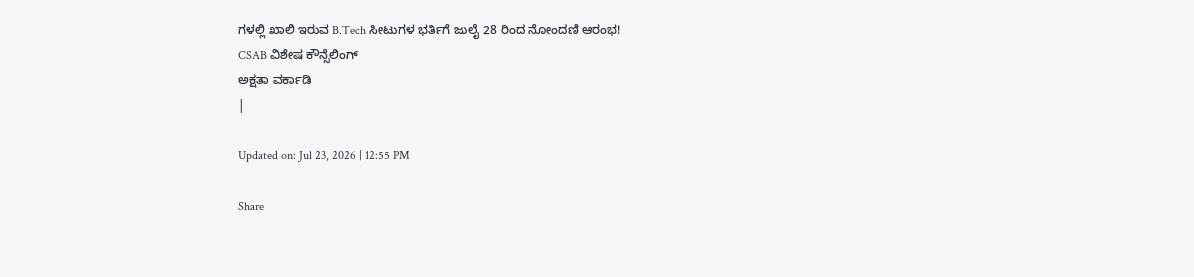ಗಳಲ್ಲಿ ಖಾಲಿ ಇರುವ B.Tech ಸೀಟುಗಳ ಭರ್ತಿಗೆ ಜುಲೈ 28 ರಿಂದ ನೋಂದಣಿ ಆರಂಭ!
CSAB ವಿಶೇಷ ಕೌನ್ಸೆಲಿಂಗ್
ಅಕ್ಷತಾ ವರ್ಕಾಡಿ
|

Updated on: Jul 23, 2026 | 12:55 PM

Share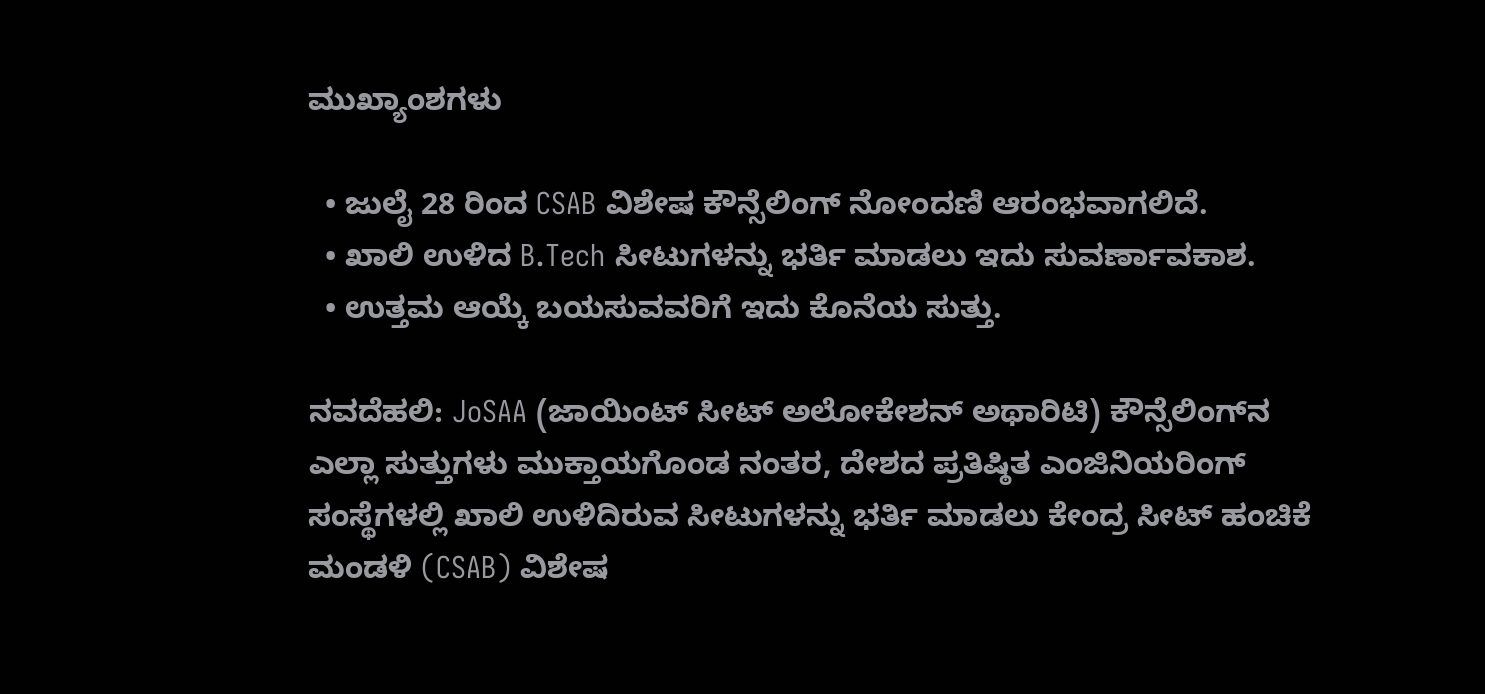ಮುಖ್ಯಾಂಶಗಳು

  • ಜುಲೈ 28 ರಿಂದ CSAB ವಿಶೇಷ ಕೌನ್ಸೆಲಿಂಗ್ ನೋಂದಣಿ ಆರಂಭವಾಗಲಿದೆ.
  • ಖಾಲಿ ಉಳಿದ B.Tech ಸೀಟುಗಳನ್ನು ಭರ್ತಿ ಮಾಡಲು ಇದು ಸುವರ್ಣಾವಕಾಶ.
  • ಉತ್ತಮ ಆಯ್ಕೆ ಬಯಸುವವರಿಗೆ ಇದು ಕೊನೆಯ ಸುತ್ತು.

ನವದೆಹಲಿ: JoSAA (ಜಾಯಿಂಟ್ ಸೀಟ್ ಅಲೋಕೇಶನ್ ಅಥಾರಿಟಿ) ಕೌನ್ಸೆಲಿಂಗ್‌ನ ಎಲ್ಲಾ ಸುತ್ತುಗಳು ಮುಕ್ತಾಯಗೊಂಡ ನಂತರ, ದೇಶದ ಪ್ರತಿಷ್ಠಿತ ಎಂಜಿನಿಯರಿಂಗ್ ಸಂಸ್ಥೆಗಳಲ್ಲಿ ಖಾಲಿ ಉಳಿದಿರುವ ಸೀಟುಗಳನ್ನು ಭರ್ತಿ ಮಾಡಲು ಕೇಂದ್ರ ಸೀಟ್ ಹಂಚಿಕೆ ಮಂಡಳಿ (CSAB) ವಿಶೇಷ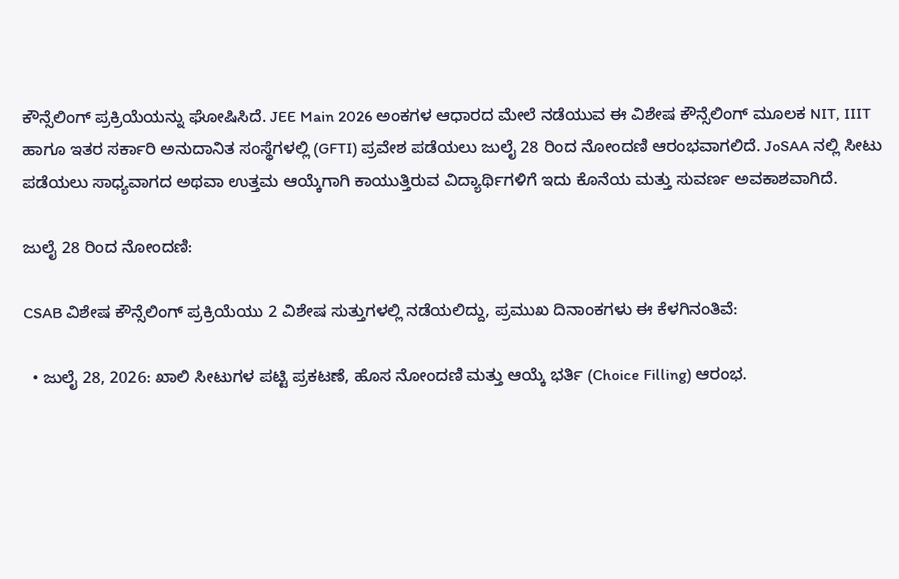ಕೌನ್ಸೆಲಿಂಗ್ ಪ್ರಕ್ರಿಯೆಯನ್ನು ಘೋಷಿಸಿದೆ. JEE Main 2026 ಅಂಕಗಳ ಆಧಾರದ ಮೇಲೆ ನಡೆಯುವ ಈ ವಿಶೇಷ ಕೌನ್ಸೆಲಿಂಗ್ ಮೂಲಕ NIT, IIIT ಹಾಗೂ ಇತರ ಸರ್ಕಾರಿ ಅನುದಾನಿತ ಸಂಸ್ಥೆಗಳಲ್ಲಿ (GFTI) ಪ್ರವೇಶ ಪಡೆಯಲು ಜುಲೈ 28 ರಿಂದ ನೋಂದಣಿ ಆರಂಭವಾಗಲಿದೆ. JoSAA ನಲ್ಲಿ ಸೀಟು ಪಡೆಯಲು ಸಾಧ್ಯವಾಗದ ಅಥವಾ ಉತ್ತಮ ಆಯ್ಕೆಗಾಗಿ ಕಾಯುತ್ತಿರುವ ವಿದ್ಯಾರ್ಥಿಗಳಿಗೆ ಇದು ಕೊನೆಯ ಮತ್ತು ಸುವರ್ಣ ಅವಕಾಶವಾಗಿದೆ.

ಜುಲೈ 28 ರಿಂದ ನೋಂದಣಿ:

CSAB ವಿಶೇಷ ಕೌನ್ಸೆಲಿಂಗ್ ಪ್ರಕ್ರಿಯೆಯು 2 ವಿಶೇಷ ಸುತ್ತುಗಳಲ್ಲಿ ನಡೆಯಲಿದ್ದು, ಪ್ರಮುಖ ದಿನಾಂಕಗಳು ಈ ಕೆಳಗಿನಂತಿವೆ:

  • ಜುಲೈ 28, 2026: ಖಾಲಿ ಸೀಟುಗಳ ಪಟ್ಟಿ ಪ್ರಕಟಣೆ, ಹೊಸ ನೋಂದಣಿ ಮತ್ತು ಆಯ್ಕೆ ಭರ್ತಿ (Choice Filling) ಆರಂಭ.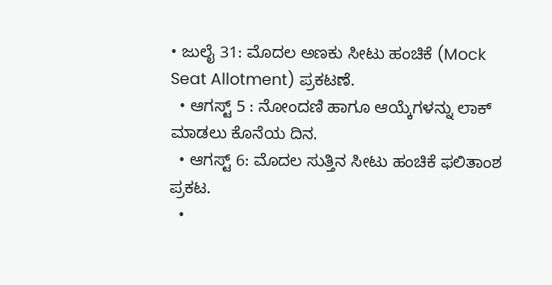• ಜುಲೈ 31: ಮೊದಲ ಅಣಕು ಸೀಟು ಹಂಚಿಕೆ (Mock Seat Allotment) ಪ್ರಕಟಣೆ.
  • ಆಗಸ್ಟ್ 5 : ನೋಂದಣಿ ಹಾಗೂ ಆಯ್ಕೆಗಳನ್ನು ಲಾಕ್ ಮಾಡಲು ಕೊನೆಯ ದಿನ.
  • ಆಗಸ್ಟ್ 6: ಮೊದಲ ಸುತ್ತಿನ ಸೀಟು ಹಂಚಿಕೆ ಫಲಿತಾಂಶ ಪ್ರಕಟ.
  •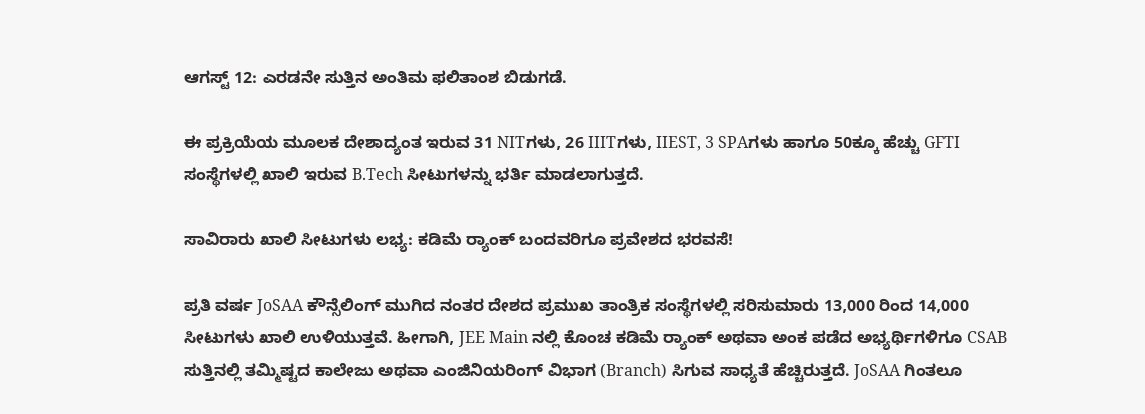ಆಗಸ್ಟ್ 12: ಎರಡನೇ ಸುತ್ತಿನ ಅಂತಿಮ ಫಲಿತಾಂಶ ಬಿಡುಗಡೆ.

ಈ ಪ್ರಕ್ರಿಯೆಯ ಮೂಲಕ ದೇಶಾದ್ಯಂತ ಇರುವ 31 NITಗಳು, 26 IIITಗಳು, IIEST, 3 SPAಗಳು ಹಾಗೂ 50ಕ್ಕೂ ಹೆಚ್ಚು GFTI ಸಂಸ್ಥೆಗಳಲ್ಲಿ ಖಾಲಿ ಇರುವ B.Tech ಸೀಟುಗಳನ್ನು ಭರ್ತಿ ಮಾಡಲಾಗುತ್ತದೆ.

ಸಾವಿರಾರು ಖಾಲಿ ಸೀಟುಗಳು ಲಭ್ಯ: ಕಡಿಮೆ ರ‍್ಯಾಂಕ್ ಬಂದವರಿಗೂ ಪ್ರವೇಶದ ಭರವಸೆ!

ಪ್ರತಿ ವರ್ಷ JoSAA ಕೌನ್ಸೆಲಿಂಗ್ ಮುಗಿದ ನಂತರ ದೇಶದ ಪ್ರಮುಖ ತಾಂತ್ರಿಕ ಸಂಸ್ಥೆಗಳಲ್ಲಿ ಸರಿಸುಮಾರು 13,000 ರಿಂದ 14,000 ಸೀಟುಗಳು ಖಾಲಿ ಉಳಿಯುತ್ತವೆ. ಹೀಗಾಗಿ, JEE Main ನಲ್ಲಿ ಕೊಂಚ ಕಡಿಮೆ ರ‍್ಯಾಂಕ್ ಅಥವಾ ಅಂಕ ಪಡೆದ ಅಭ್ಯರ್ಥಿಗಳಿಗೂ CSAB ಸುತ್ತಿನಲ್ಲಿ ತಮ್ಮಿಷ್ಟದ ಕಾಲೇಜು ಅಥವಾ ಎಂಜಿನಿಯರಿಂಗ್ ವಿಭಾಗ (Branch) ಸಿಗುವ ಸಾಧ್ಯತೆ ಹೆಚ್ಚಿರುತ್ತದೆ. JoSAA ಗಿಂತಲೂ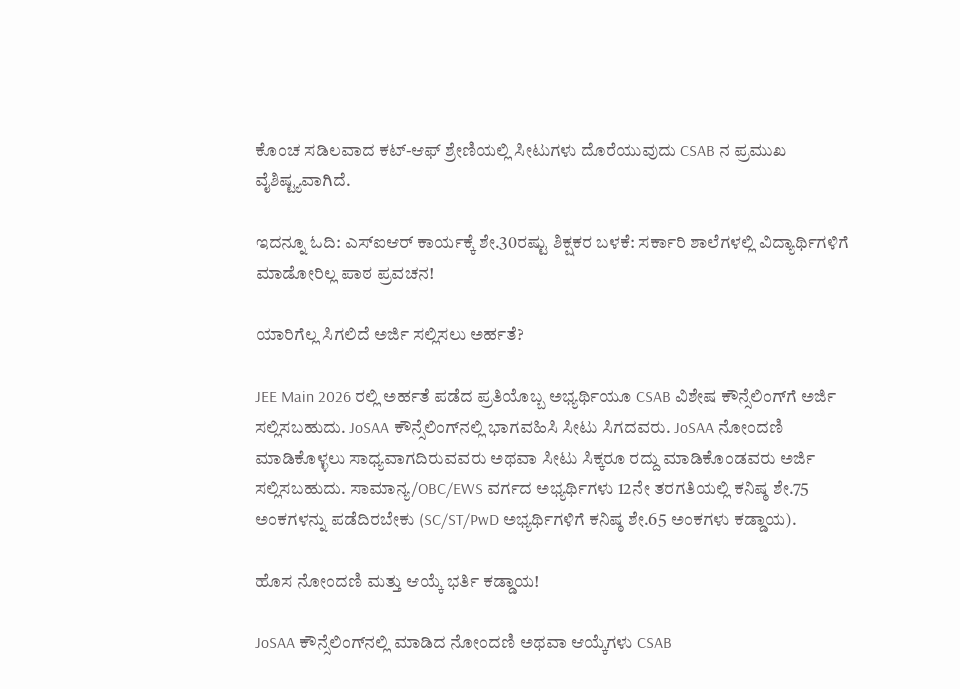ಕೊಂಚ ಸಡಿಲವಾದ ಕಟ್-ಆಫ್ ಶ್ರೇಣಿಯಲ್ಲಿ ಸೀಟುಗಳು ದೊರೆಯುವುದು CSAB ನ ಪ್ರಮುಖ ವೈಶಿಷ್ಟ್ಯವಾಗಿದೆ.

ಇದನ್ನೂ ಓದಿ: ಎಸ್ಐಆರ್ ಕಾರ್ಯಕ್ಕೆ ಶೇ.30ರಷ್ಟು ಶಿಕ್ಷಕರ ಬಳಕೆ: ಸರ್ಕಾರಿ ಶಾಲೆಗಳಲ್ಲಿ ವಿದ್ಯಾರ್ಥಿಗಳಿಗೆ ಮಾಡೋರಿಲ್ಲ ಪಾಠ ಪ್ರವಚನ!

ಯಾರಿಗೆಲ್ಲ ಸಿಗಲಿದೆ ಅರ್ಜಿ ಸಲ್ಲಿಸಲು ಅರ್ಹತೆ?

JEE Main 2026 ರಲ್ಲಿ ಅರ್ಹತೆ ಪಡೆದ ಪ್ರತಿಯೊಬ್ಬ ಅಭ್ಯರ್ಥಿಯೂ CSAB ವಿಶೇಷ ಕೌನ್ಸೆಲಿಂಗ್‌ಗೆ ಅರ್ಜಿ ಸಲ್ಲಿಸಬಹುದು. JoSAA ಕೌನ್ಸೆಲಿಂಗ್‌ನಲ್ಲಿ ಭಾಗವಹಿಸಿ ಸೀಟು ಸಿಗದವರು. JoSAA ನೋಂದಣಿ ಮಾಡಿಕೊಳ್ಳಲು ಸಾಧ್ಯವಾಗದಿರುವವರು ಅಥವಾ ಸೀಟು ಸಿಕ್ಕರೂ ರದ್ದು ಮಾಡಿಕೊಂಡವರು ಅರ್ಜಿ ಸಲ್ಲಿಸಬಹುದು. ಸಾಮಾನ್ಯ/OBC/EWS ವರ್ಗದ ಅಭ್ಯರ್ಥಿಗಳು 12ನೇ ತರಗತಿಯಲ್ಲಿ ಕನಿಷ್ಠ ಶೇ.75 ಅಂಕಗಳನ್ನು ಪಡೆದಿರಬೇಕು (SC/ST/PwD ಅಭ್ಯರ್ಥಿಗಳಿಗೆ ಕನಿಷ್ಠ ಶೇ.65 ಅಂಕಗಳು ಕಡ್ಡಾಯ).

ಹೊಸ ನೋಂದಣಿ ಮತ್ತು ಆಯ್ಕೆ ಭರ್ತಿ ಕಡ್ಡಾಯ!

JoSAA ಕೌನ್ಸೆಲಿಂಗ್‌ನಲ್ಲಿ ಮಾಡಿದ ನೋಂದಣಿ ಅಥವಾ ಆಯ್ಕೆಗಳು CSAB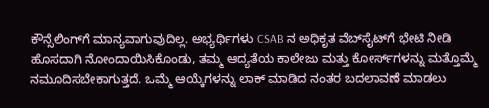ಕೌನ್ಸೆಲಿಂಗ್‌ಗೆ ಮಾನ್ಯವಾಗುವುದಿಲ್ಲ. ಅಭ್ಯರ್ಥಿಗಳು CSAB ನ ಅಧಿಕೃತ ವೆಬ್‌ಸೈಟ್‌ಗೆ ಭೇಟಿ ನೀಡಿ ಹೊಸದಾಗಿ ನೋಂದಾಯಿಸಿಕೊಂಡು, ತಮ್ಮ ಆದ್ಯತೆಯ ಕಾಲೇಜು ಮತ್ತು ಕೋರ್ಸ್‌ಗಳನ್ನು ಮತ್ತೊಮ್ಮೆ ನಮೂದಿಸಬೇಕಾಗುತ್ತದೆ. ಒಮ್ಮೆ ಆಯ್ಕೆಗಳನ್ನು ಲಾಕ್ ಮಾಡಿದ ನಂತರ ಬದಲಾವಣೆ ಮಾಡಲು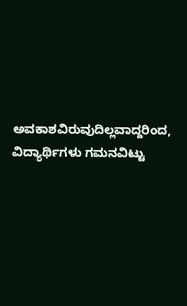ಅವಕಾಶವಿರುವುದಿಲ್ಲವಾದ್ದರಿಂದ, ವಿದ್ಯಾರ್ಥಿಗಳು ಗಮನವಿಟ್ಟು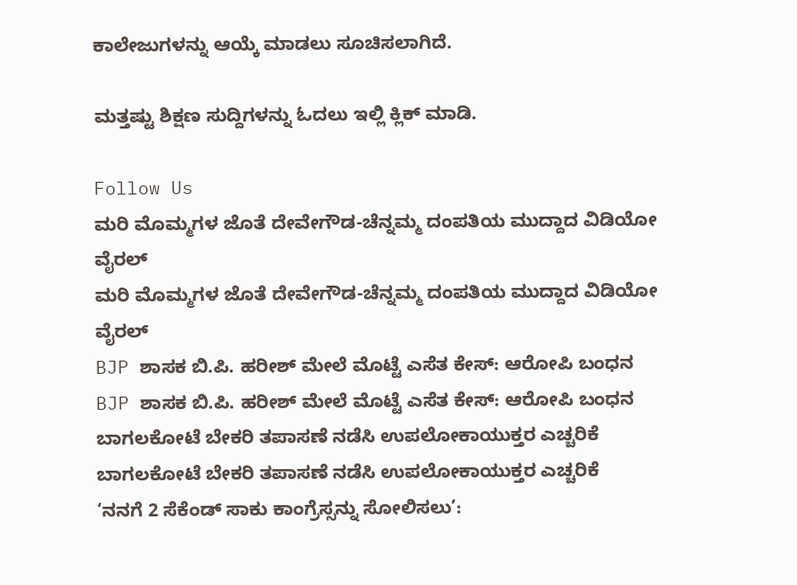ಕಾಲೇಜುಗಳನ್ನು ಆಯ್ಕೆ ಮಾಡಲು ಸೂಚಿಸಲಾಗಿದೆ.

ಮತ್ತಷ್ಟು ಶಿಕ್ಷಣ ಸುದ್ದಿಗಳನ್ನು ಓದಲು ಇಲ್ಲಿ ಕ್ಲಿಕ್ ಮಾಡಿ.

Follow Us
ಮರಿ ಮೊಮ್ಮಗಳ ಜೊತೆ ದೇವೇಗೌಡ-ಚೆನ್ನಮ್ಮ ದಂಪತಿಯ ಮುದ್ದಾದ ವಿಡಿಯೋ ವೈರಲ್
ಮರಿ ಮೊಮ್ಮಗಳ ಜೊತೆ ದೇವೇಗೌಡ-ಚೆನ್ನಮ್ಮ ದಂಪತಿಯ ಮುದ್ದಾದ ವಿಡಿಯೋ ವೈರಲ್
BJP ಶಾಸಕ ಬಿ.ಪಿ. ಹರೀಶ್ ಮೇಲೆ ಮೊಟ್ಟೆ ಎಸೆತ ಕೇಸ್: ಆರೋಪಿ ಬಂಧನ
BJP ಶಾಸಕ ಬಿ.ಪಿ. ಹರೀಶ್ ಮೇಲೆ ಮೊಟ್ಟೆ ಎಸೆತ ಕೇಸ್: ಆರೋಪಿ ಬಂಧನ
ಬಾಗಲಕೋಟೆ ಬೇಕರಿ ತಪಾಸಣೆ ನಡೆಸಿ ಉಪಲೋಕಾಯುಕ್ತರ ಎಚ್ಚರಿಕೆ
ಬಾಗಲಕೋಟೆ ಬೇಕರಿ ತಪಾಸಣೆ ನಡೆಸಿ ಉಪಲೋಕಾಯುಕ್ತರ ಎಚ್ಚರಿಕೆ
‘ನನಗೆ 2 ಸೆಕೆಂಡ್ ಸಾಕು ಕಾಂಗ್ರೆಸ್ಸನ್ನು ಸೋಲಿಸಲು’: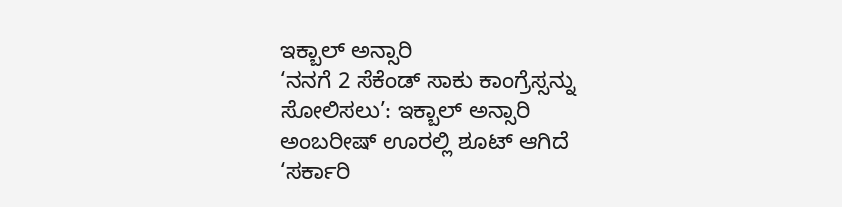ಇಕ್ಬಾಲ್ ಅನ್ಸಾರಿ
‘ನನಗೆ 2 ಸೆಕೆಂಡ್ ಸಾಕು ಕಾಂಗ್ರೆಸ್ಸನ್ನು ಸೋಲಿಸಲು’: ಇಕ್ಬಾಲ್ ಅನ್ಸಾರಿ
ಅಂಬರೀಷ್ ಊರಲ್ಲಿ ಶೂಟ್ ಆಗಿದೆ ‘ಸರ್ಕಾರಿ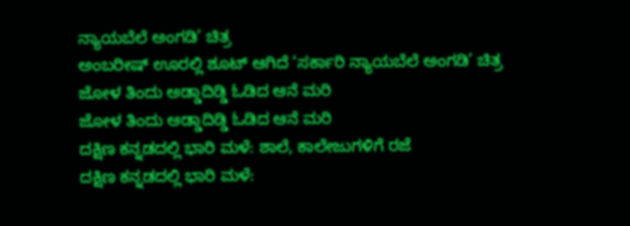ನ್ಯಾಯಬೆಲೆ ಅಂಗಡಿ’ ಚಿತ್ರ
ಅಂಬರೀಷ್ ಊರಲ್ಲಿ ಶೂಟ್ ಆಗಿದೆ ‘ಸರ್ಕಾರಿ ನ್ಯಾಯಬೆಲೆ ಅಂಗಡಿ’ ಚಿತ್ರ
ಜೋಳ ತಿಂದು ಅಡ್ಡಾದಿಡ್ಡಿ ಓಡಿದ ಆನೆ ಮರಿ
ಜೋಳ ತಿಂದು ಅಡ್ಡಾದಿಡ್ಡಿ ಓಡಿದ ಆನೆ ಮರಿ
ದಕ್ಷಿಣ ಕನ್ನಡದಲ್ಲಿ ಭಾರಿ ಮಳೆ: ಶಾಲೆ, ಕಾಲೇಜುಗಳಿಗೆ ರಜೆ
ದಕ್ಷಿಣ ಕನ್ನಡದಲ್ಲಿ ಭಾರಿ ಮಳೆ: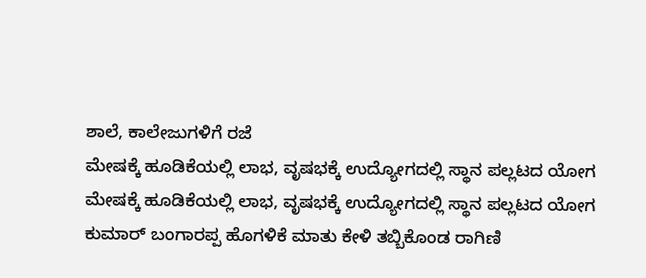ಶಾಲೆ, ಕಾಲೇಜುಗಳಿಗೆ ರಜೆ
ಮೇಷಕ್ಕೆ ಹೂಡಿಕೆಯಲ್ಲಿ ಲಾಭ, ವೃಷಭಕ್ಕೆ ಉದ್ಯೋಗದಲ್ಲಿ ಸ್ಥಾನ ಪಲ್ಲಟದ ಯೋಗ
ಮೇಷಕ್ಕೆ ಹೂಡಿಕೆಯಲ್ಲಿ ಲಾಭ, ವೃಷಭಕ್ಕೆ ಉದ್ಯೋಗದಲ್ಲಿ ಸ್ಥಾನ ಪಲ್ಲಟದ ಯೋಗ
ಕುಮಾರ್ ಬಂಗಾರಪ್ಪ ಹೊಗಳಿಕೆ ಮಾತು ಕೇಳಿ ತಬ್ಬಿಕೊಂಡ ರಾಗಿಣಿ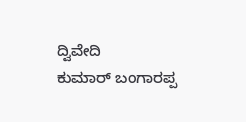ದ್ವಿವೇದಿ
ಕುಮಾರ್ ಬಂಗಾರಪ್ಪ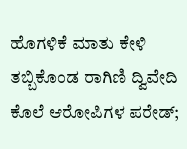ಹೊಗಳಿಕೆ ಮಾತು ಕೇಳಿ ತಬ್ಬಿಕೊಂಡ ರಾಗಿಣಿ ದ್ವಿವೇದಿ
ಕೊಲೆ ಆರೋಪಿಗಳ ಪರೇಡ್;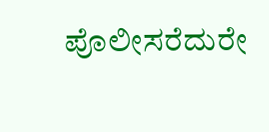ಪೊಲೀಸರೆದುರೇ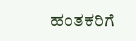ಹಂತಕರಿಗೆ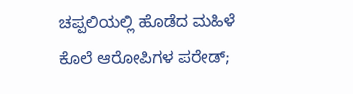ಚಪ್ಪಲಿಯಲ್ಲಿ ಹೊಡೆದ ಮಹಿಳೆ
ಕೊಲೆ ಆರೋಪಿಗಳ ಪರೇಡ್;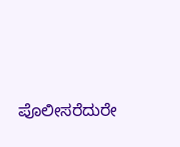ಪೊಲೀಸರೆದುರೇ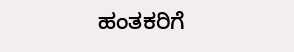ಹಂತಕರಿಗೆ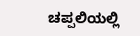ಚಪ್ಪಲಿಯಲ್ಲಿ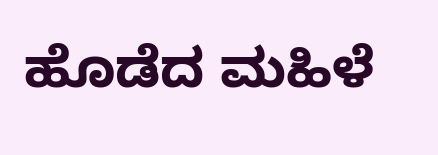ಹೊಡೆದ ಮಹಿಳೆ